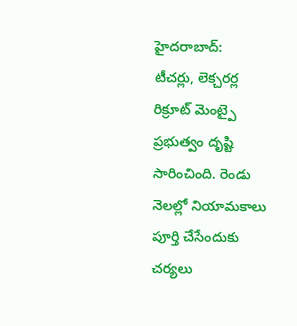హైదరాబాద్:
టీచర్లు, లెక్చరర్ల రిక్రూట్ మెంట్పై ప్రభుత్వం దృష్టి సారించింది. రెండు నెలల్లో నియామకాలు పూర్తి చేసేందుకు చర్యలు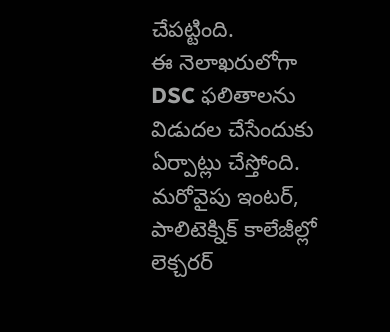చేపట్టింది.
ఈ నెలాఖరులోగా DSC ఫలితాలను విడుదల చేసేందుకు ఏర్పాట్లు చేస్తోంది. మరోవైపు ఇంటర్, పాలిటెక్నిక్ కాలేజీల్లో లెక్చరర్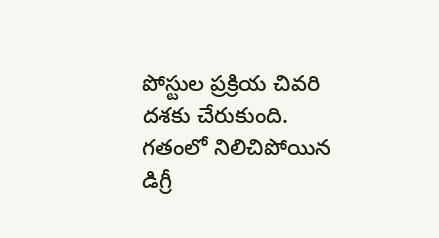పోస్టుల ప్రక్రియ చివరి దశకు చేరుకుంది.
గతంలో నిలిచిపోయిన డిగ్రీ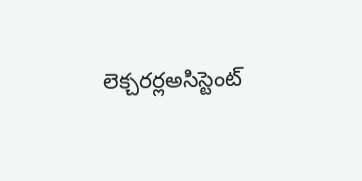లెక్చరర్లఅసిస్టెంట్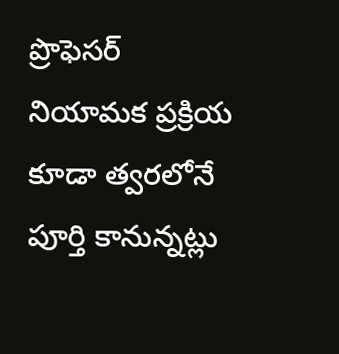ప్రొఫెసర్ నియామక ప్రక్రియ కూడా త్వరలోనే పూర్తి కానున్నట్లు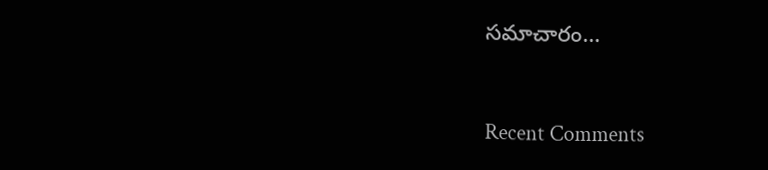సమాచారం…


Recent Comments